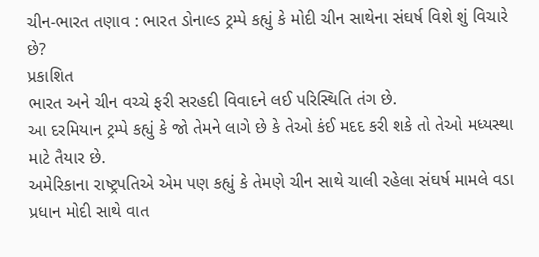ચીન-ભારત તણાવ : ભારત ડોનાલ્ડ ટ્રમ્પે કહ્યું કે મોદી ચીન સાથેના સંઘર્ષ વિશે શું વિચારે છે?
પ્રકાશિત
ભારત અને ચીન વચ્ચે ફરી સરહદી વિવાદને લઈ પરિસ્થિતિ તંગ છે.
આ દરમિયાન ટ્રમ્પે કહ્યું કે જો તેમને લાગે છે કે તેઓ કંઈ મદદ કરી શકે તો તેઓ મધ્યસ્થા માટે તૈયાર છે.
અમેરિકાના રાષ્ટ્રપતિએ એમ પણ કહ્યું કે તેમણે ચીન સાથે ચાલી રહેલા સંઘર્ષ મામલે વડા પ્રધાન મોદી સાથે વાત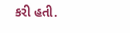કરી હતી.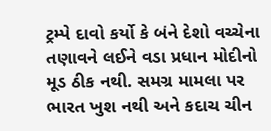ટ્રમ્પે દાવો કર્યો કે બંને દેશો વચ્ચેના તણાવને લઈને વડા પ્રધાન મોદીનો મૂડ ઠીક નથી. સમગ્ર મામલા પર ભારત ખુશ નથી અને કદાચ ચીન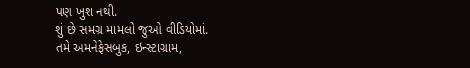પણ ખુશ નથી.
શું છે સમગ્ર મામલો જુઓ વીડિયોમાં.
તમે અમનેફેસબુક, ઇન્સ્ટાગ્રામ,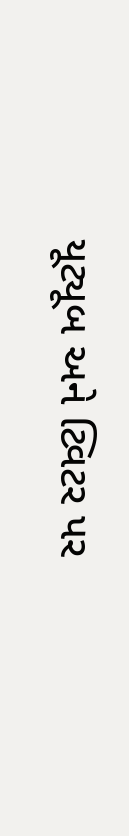યૂટ્યૂબ અને ટ્વિટર પર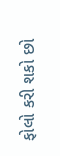ફોલો કરી શકો છો